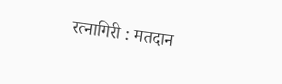रत्नागिरी : मतदान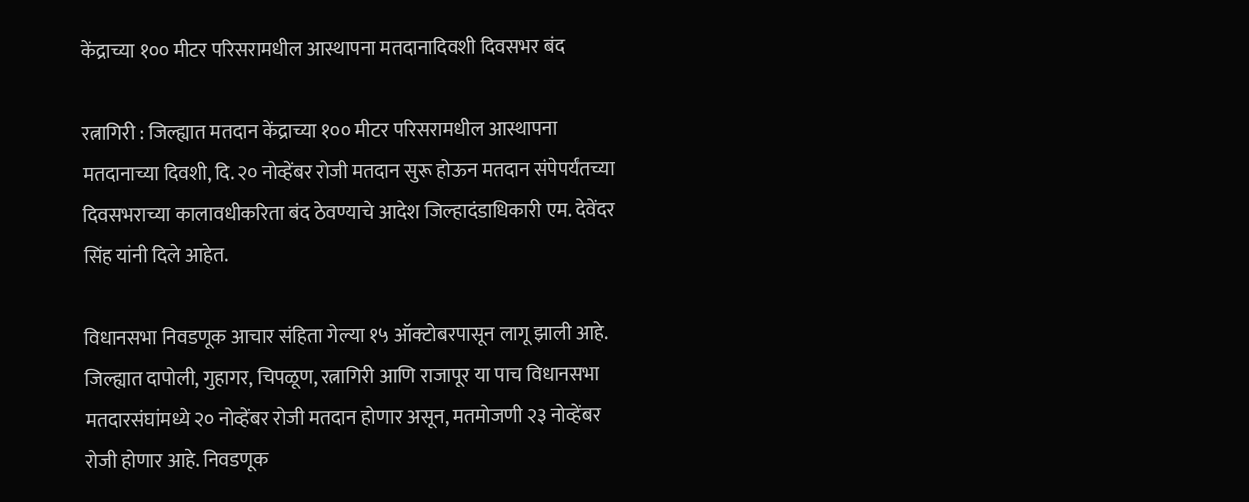केंद्राच्या १०० मीटर परिसरामधील आस्थापना मतदानादिवशी दिवसभर बंद

रत्नागिरी : जिल्ह्यात मतदान केंद्राच्या १०० मीटर परिसरामधील आस्थापना मतदानाच्या दिवशी, दि. २० नोव्हेंबर रोजी मतदान सुरू होऊन मतदान संपेपर्यंतच्या दिवसभराच्या कालावधीकरिता बंद ठेवण्याचे आदेश जिल्हादंडाधिकारी एम. देवेंदर सिंह यांनी दिले आहेत.

विधानसभा निवडणूक आचार संहिता गेल्या १५ ऑक्टोबरपासून लागू झाली आहे. जिल्ह्यात दापोली, गुहागर, चिपळूण, रत्नागिरी आणि राजापूर या पाच विधानसभा मतदारसंघांमध्ये २० नोव्हेंबर रोजी मतदान होणार असून, मतमोजणी २३ नोव्हेंबर रोजी होणार आहे. निवडणूक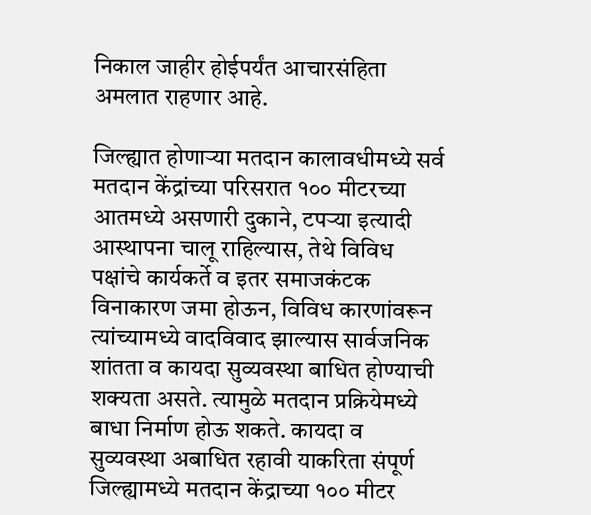निकाल जाहीर होईपर्यंत आचारसंहिता अमलात राहणार आहे.

जिल्ह्यात होणाऱ्या मतदान कालावधीमध्ये सर्व मतदान केंद्रांच्या परिसरात १०० मीटरच्या आतमध्ये असणारी दुकाने, टपऱ्या इत्यादी आस्थापना चालू राहिल्यास, तेथे विविध पक्षांचे कार्यकर्ते व इतर समाजकंटक विनाकारण जमा होऊन, विविध कारणांवरून त्यांच्यामध्ये वादविवाद झाल्यास सार्वजनिक शांतता व कायदा सुव्यवस्था बाधित होण्याची शक्यता असते. त्यामुळे मतदान प्रक्रियेमध्ये बाधा निर्माण होऊ शकते. कायदा व सुव्यवस्था अबाधित रहावी याकरिता संपूर्ण जिल्ह्यामध्ये मतदान केंद्राच्या १०० मीटर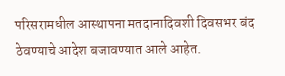परिसरामधील आस्थापना मतदानादिवशी दिवसभर बंद ठेवण्याचे आदेश बजावण्यात आले आहेत.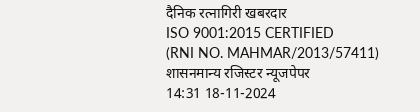दैनिक रत्नागिरी खबरदार
ISO 9001:2015 CERTIFIED
(RNI NO. MAHMAR/2013/57411)
शासनमान्य रजिस्टर न्यूजपेपर
14:31 18-11-2024